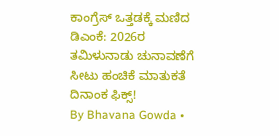ಕಾಂಗ್ರೆಸ್ ಒತ್ತಡಕ್ಕೆ ಮಣಿದ ಡಿಎಂಕೆ: 2026ರ ತಮಿಳುನಾಡು ಚುನಾವಣೆಗೆ ಸೀಟು ಹಂಚಿಕೆ ಮಾತುಕತೆ ದಿನಾಂಕ ಫಿಕ್ಸ್!
By Bhavana Gowda •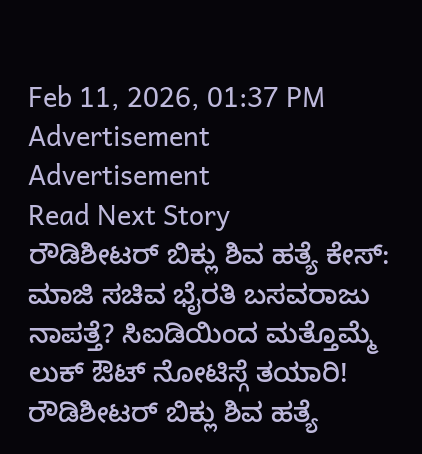Feb 11, 2026, 01:37 PM
Advertisement
Advertisement
Read Next Story
ರೌಡಿಶೀಟರ್ ಬಿಕ್ಲು ಶಿವ ಹತ್ಯೆ ಕೇಸ್: ಮಾಜಿ ಸಚಿವ ಭೈರತಿ ಬಸವರಾಜು ನಾಪತ್ತೆ? ಸಿಐಡಿಯಿಂದ ಮತ್ತೊಮ್ಮೆ ಲುಕ್ ಔಟ್ ನೋಟಿಸ್ಗೆ ತಯಾರಿ!
ರೌಡಿಶೀಟರ್ ಬಿಕ್ಲು ಶಿವ ಹತ್ಯೆ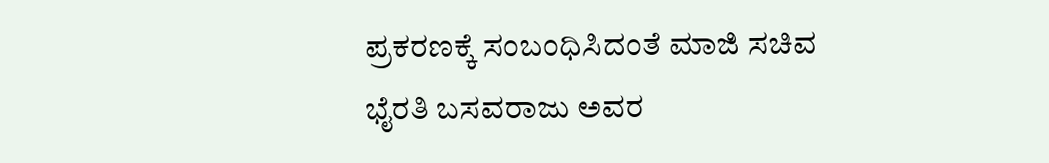ಪ್ರಕರಣಕ್ಕೆ ಸಂಬಂಧಿಸಿದಂತೆ ಮಾಜಿ ಸಚಿವ ಭೈರತಿ ಬಸವರಾಜು ಅವರ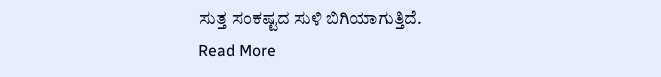ಸುತ್ತ ಸಂಕಷ್ಟದ ಸುಳಿ ಬಿಗಿಯಾಗುತ್ತಿದೆ.
Read More